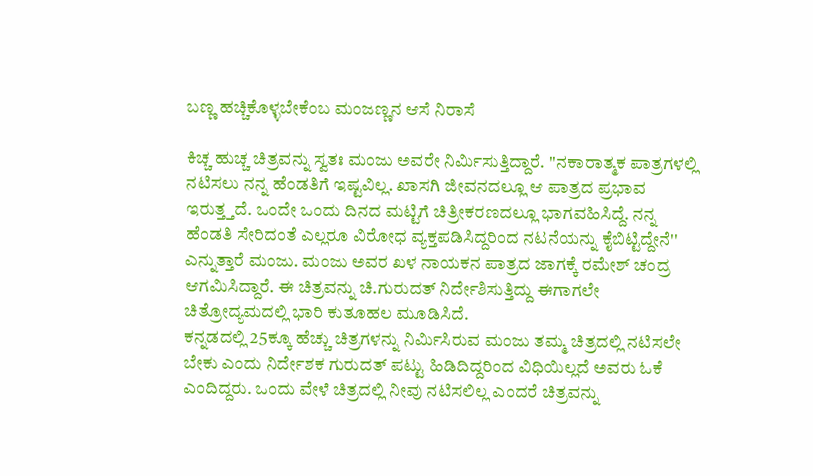ಬಣ್ಣ ಹಚ್ಚಿಕೊಳ್ಳಬೇಕೆಂಬ ಮಂಜಣ್ಣನ ಆಸೆ ನಿರಾಸೆ

ಕಿಚ್ಚ ಹುಚ್ಚ ಚಿತ್ರವನ್ನು ಸ್ವತಃ ಮಂಜು ಅವರೇ ನಿರ್ಮಿಸುತ್ತಿದ್ದಾರೆ. ''ನಕಾರಾತ್ಮಕ ಪಾತ್ರಗಳಲ್ಲಿ ನಟಿಸಲು ನನ್ನ ಹೆಂಡತಿಗೆ ಇಷ್ಟವಿಲ್ಲ. ಖಾಸಗಿ ಜೀವನದಲ್ಲೂ ಆ ಪಾತ್ರದ ಪ್ರಭಾವ ಇರುತ್ತ್ತದೆ. ಒಂದೇ ಒಂದು ದಿನದ ಮಟ್ಟಿಗೆ ಚಿತ್ರೀಕರಣದಲ್ಲೂ ಭಾಗವಹಿಸಿದ್ದೆ. ನನ್ನ ಹೆಂಡತಿ ಸೇರಿದಂತೆ ಎಲ್ಲರೂ ವಿರೋಧ ವ್ಯಕ್ತಪಡಿಸಿದ್ದರಿಂದ ನಟನೆಯನ್ನು ಕೈಬಿಟ್ಟಿದ್ದೇನೆ'' ಎನ್ನುತ್ತಾರೆ ಮಂಜು. ಮಂಜು ಅವರ ಖಳ ನಾಯಕನ ಪಾತ್ರದ ಜಾಗಕ್ಕೆ ರಮೇಶ್ ಚಂದ್ರ ಆಗಮಿಸಿದ್ದಾರೆ. ಈ ಚಿತ್ರವನ್ನು ಚಿ.ಗುರುದತ್ ನಿರ್ದೇಶಿಸುತ್ತಿದ್ದು ಈಗಾಗಲೇ ಚಿತ್ರೋದ್ಯಮದಲ್ಲಿ ಭಾರಿ ಕುತೂಹಲ ಮೂಡಿಸಿದೆ.
ಕನ್ನಡದಲ್ಲಿ 25ಕ್ಕೂ ಹೆಚ್ಚು ಚಿತ್ರಗಳನ್ನು ನಿರ್ಮಿಸಿರುವ ಮಂಜು ತಮ್ಮ ಚಿತ್ರದಲ್ಲಿ ನಟಿಸಲೇ ಬೇಕು ಎಂದು ನಿರ್ದೇಶಕ ಗುರುದತ್ ಪಟ್ಟು ಹಿಡಿದಿದ್ದರಿಂದ ವಿಧಿಯಿಲ್ಲದೆ ಅವರು ಓಕೆ ಎಂದಿದ್ದರು. ಒಂದು ವೇಳೆ ಚಿತ್ರದಲ್ಲಿ ನೀವು ನಟಿಸಲಿಲ್ಲ ಎಂದರೆ ಚಿತ್ರವನ್ನು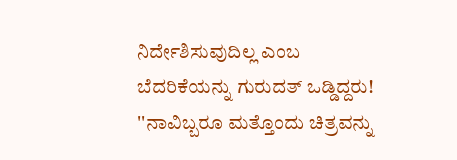ನಿರ್ದೇಶಿಸುವುದಿಲ್ಲ ಎಂಬ ಬೆದರಿಕೆಯನ್ನು ಗುರುದತ್ ಒಡ್ಡಿದ್ದರು! ''ನಾವಿಬ್ಬರೂ ಮತ್ತೊಂದು ಚಿತ್ರವನ್ನು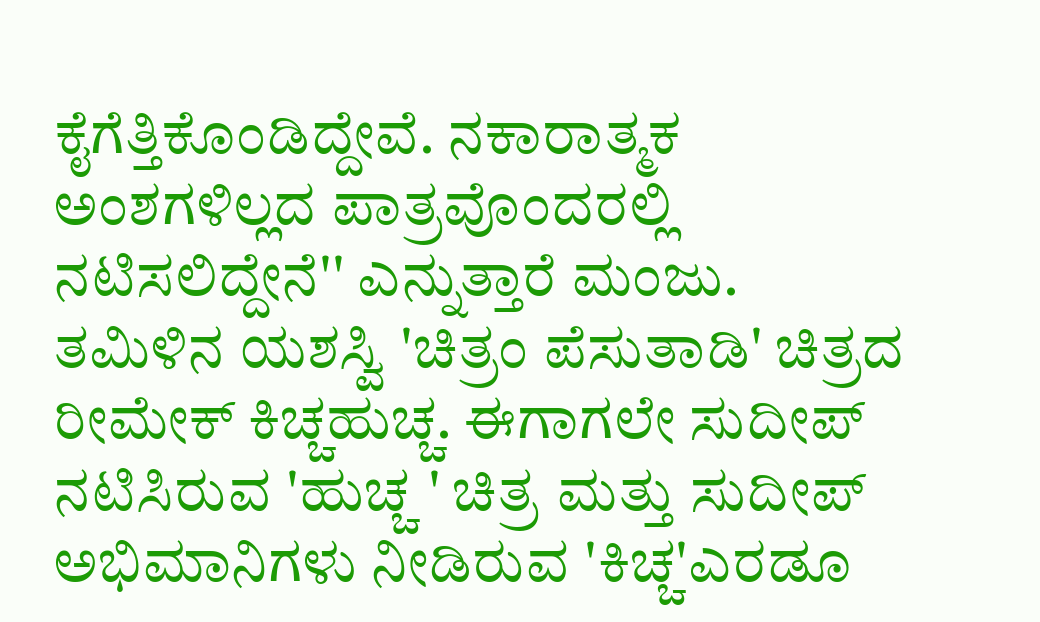ಕೈಗೆತ್ತಿಕೊಂಡಿದ್ದೇವೆ. ನಕಾರಾತ್ಮಕ ಅಂಶಗಳಿಲ್ಲದ ಪಾತ್ರವೊಂದರಲ್ಲಿ ನಟಿಸಲಿದ್ದೇನೆ'' ಎನ್ನುತ್ತಾರೆ ಮಂಜು.
ತಮಿಳಿನ ಯಶಸ್ವಿ 'ಚಿತ್ರಂ ಪೆಸುತಾಡಿ' ಚಿತ್ರದ ರೀಮೇಕ್ ಕಿಚ್ಚಹುಚ್ಚ. ಈಗಾಗಲೇ ಸುದೀಪ್ ನಟಿಸಿರುವ 'ಹುಚ್ಚ ' ಚಿತ್ರ ಮತ್ತು ಸುದೀಪ್ ಅಭಿಮಾನಿಗಳು ನೀಡಿರುವ 'ಕಿಚ್ಚ'ಎರಡೂ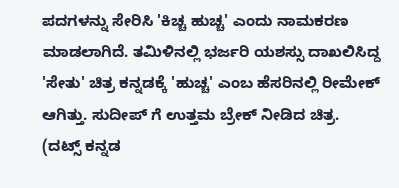ಪದಗಳನ್ನು ಸೇರಿಸಿ 'ಕಿಚ್ಚ ಹುಚ್ಚ' ಎಂದು ನಾಮಕರಣ ಮಾಡಲಾಗಿದೆ. ತಮಿಳಿನಲ್ಲಿ ಭರ್ಜರಿ ಯಶಸ್ಸು ದಾಖಲಿಸಿದ್ದ 'ಸೇತು' ಚಿತ್ರ ಕನ್ನಡಕ್ಕೆ 'ಹುಚ್ಚ' ಎಂಬ ಹೆಸರಿನಲ್ಲಿ ರೀಮೇಕ್ ಆಗಿತ್ತು. ಸುದೀಪ್ ಗೆ ಉತ್ತಮ ಬ್ರೇಕ್ ನೀಡಿದ ಚಿತ್ರ.
(ದಟ್ಸ್ ಕನ್ನಡ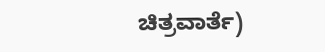ಚಿತ್ರವಾರ್ತೆ)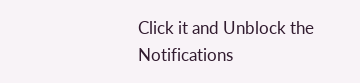Click it and Unblock the Notifications